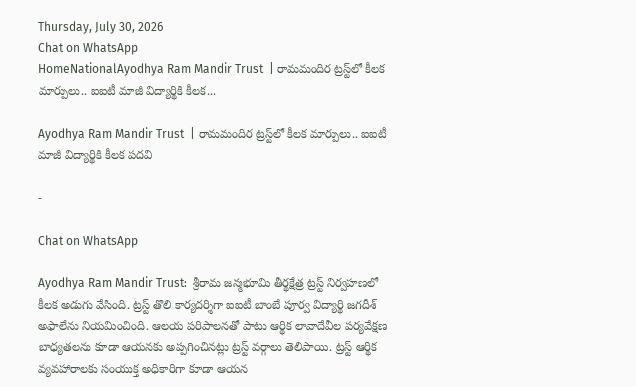Thursday, July 30, 2026
Chat on WhatsApp
HomeNationalAyodhya Ram Mandir Trust  | రామమందిర ట్రస్ట్‌లో కీలక మార్పులు.. ఐఐటీ మాజీ విద్యార్థికి కీలక...

Ayodhya Ram Mandir Trust  | రామమందిర ట్రస్ట్‌లో కీలక మార్పులు.. ఐఐటీ మాజీ విద్యార్థికి కీలక పదవి

-

Chat on WhatsApp

Ayodhya Ram Mandir Trust:  శ్రీరామ జన్మభూమి తీర్థక్షేత్ర ట్రస్ట్ నిర్వహణలో కీలక అడుగు వేసింది. ట్రస్ట్ తొలి కార్యదర్శిగా ఐఐటీ బాంబే పూర్వ విద్యార్థి జగదీశ్ అఫాలేను నియమించింది. ఆలయ పరిపాలనతో పాటు ఆర్థిక లావాదేవీల పర్యవేక్షణ బాధ్యతలను కూడా ఆయనకు అప్పగించినట్లు ట్రస్ట్ వర్గాలు తెలిపాయి. ట్రస్ట్ ఆర్థిక వ్యవహారాలకు సంయుక్త అధికారిగా కూడా ఆయన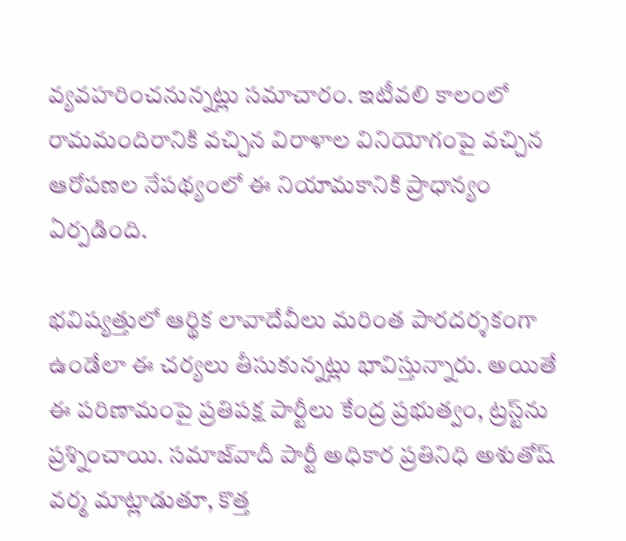వ్యవహరించనున్నట్లు సమాచారం. ఇటీవలి కాలంలో రామమందిరానికి వచ్చిన విరాళాల వినియోగంపై వచ్చిన ఆరోపణల నేపథ్యంలో ఈ నియామకానికి ప్రాధాన్యం ఏర్పడింది.

భవిష్యత్తులో ఆర్థిక లావాదేవీలు మరింత పారదర్శకంగా ఉండేలా ఈ చర్యలు తీసుకున్నట్లు భావిస్తున్నారు. అయితే ఈ పరిణామంపై ప్రతిపక్ష పార్టీలు కేంద్ర ప్రభుత్వం, ట్రస్ట్‌ను ప్రశ్నించాయి. సమాజ్‌వాదీ పార్టీ అధికార ప్రతినిధి అశుతోష్ వర్మ మాట్లాడుతూ, కొత్త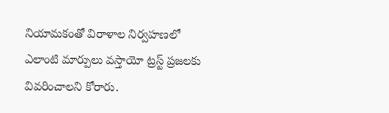నియామకంతో విరాళాల నిర్వహణలో ఎలాంటి మార్పులు వస్తాయో ట్రస్ట్ ప్రజలకు వివరించాలని కోరారు.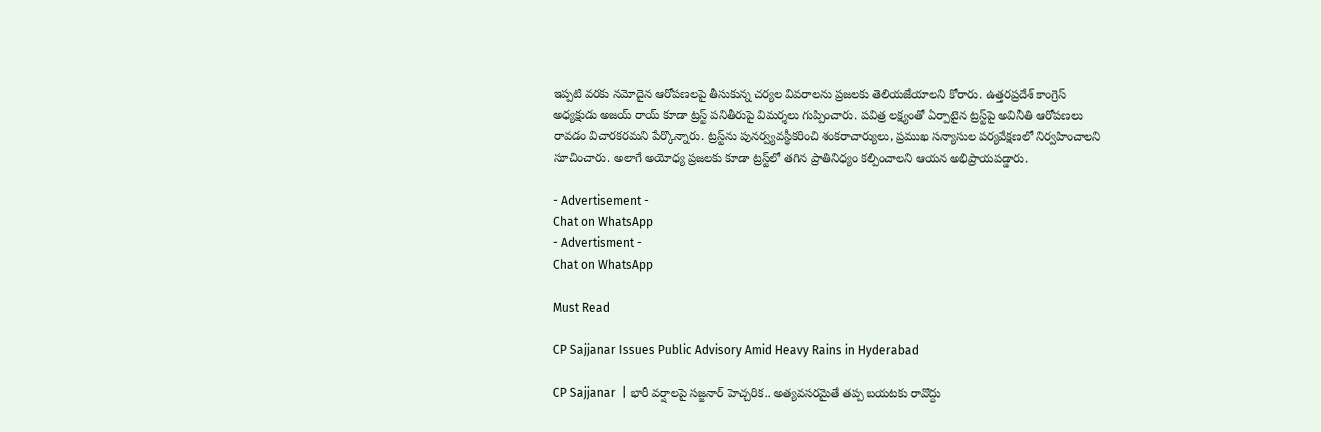ఇప్పటి వరకు నమోదైన ఆరోపణలపై తీసుకున్న చర్యల వివరాలను ప్రజలకు తెలియజేయాలని కోరారు. ఉత్తరప్రదేశ్ కాంగ్రెస్ అధ్యక్షుడు అజయ్ రాయ్ కూడా ట్రస్ట్ పనితీరుపై విమర్శలు గుప్పించారు. పవిత్ర లక్ష్యంతో ఏర్పాటైన ట్రస్ట్‌పై అవినీతి ఆరోపణలు రావడం విచారకరమని పేర్కొన్నారు. ట్రస్ట్‌ను పునర్వ్యవస్థీకరించి శంకరాచార్యులు, ప్రముఖ సన్యాసుల పర్యవేక్షణలో నిర్వహించాలని సూచించారు. అలాగే అయోధ్య ప్రజలకు కూడా ట్రస్ట్‌లో తగిన ప్రాతినిధ్యం కల్పించాలని ఆయన అభిప్రాయపడ్డారు.

- Advertisement -
Chat on WhatsApp
- Advertisment -
Chat on WhatsApp

Must Read

CP Sajjanar Issues Public Advisory Amid Heavy Rains in Hyderabad

CP Sajjanar  | భారీ వర్షాలపై సజ్జనార్ హెచ్చరిక.. అత్యవసరమైతే తప్ప బయటకు రావొద్దు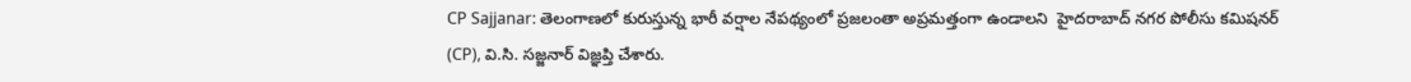CP Sajjanar: తెలంగాణలో కురుస్తున్న భారీ వర్షాల నేపథ్యంలో ప్రజలంతా అప్రమత్తంగా ఉండాలని  హైదరాబాద్ నగర పోలీసు కమిషనర్ (CP), వి.సి. సజ్జనార్ విజ్ఞప్తి చేశారు.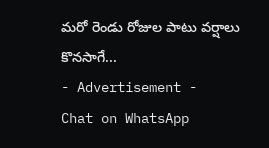మరో రెండు రోజుల పాటు వర్షాలు కొనసాగే...
- Advertisement -
Chat on WhatsApp